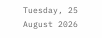Tuesday, 25 August 2026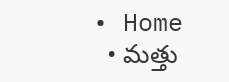• Home
  • మత్తు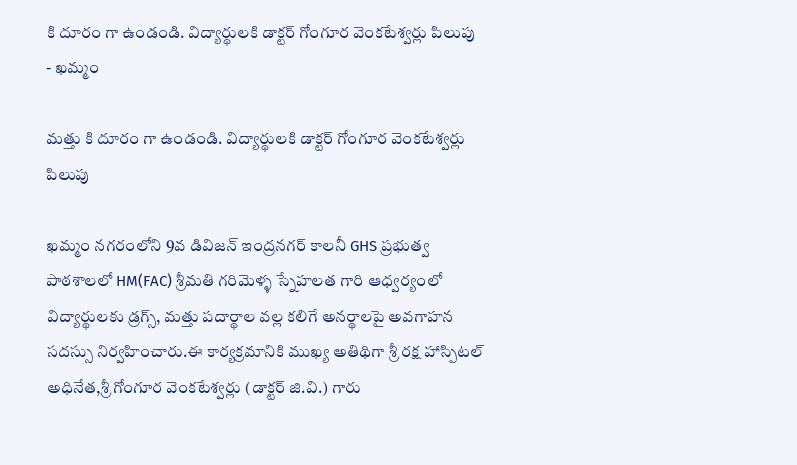కి దూరం గా ఉండండి. విద్యార్థులకి డాక్టర్ గోంగూర వెంకటేశ్వర్లు పిలుపు
- ఖమ్మం

మత్తు కి దూరం గా ఉండండి. విద్యార్థులకి డాక్టర్ గోంగూర వెంకటేశ్వర్లు పిలుపు

ఖమ్మం నగరంలోని 9వ డివిజన్ ఇంద్రనగర్ కాలనీ GHS ప్రభుత్వ పాఠశాలలో HM(FAC) శ్రీమతి గరిమెళ్ళ స్నేహలత గారి ఆధ్వర్యంలో విద్యార్థులకు డ్రగ్స్, మత్తు పదార్థాల వల్ల కలిగే అనర్థాలపై అవగాహన సదస్సు నిర్వహించారు.ఈ కార్యక్రమానికి ముఖ్య అతిథిగా శ్రీ రక్ష హాస్పిటల్ అధినేత,శ్రీ గోంగూర వెంకటేశ్వర్లు (డాక్టర్ జి.వి.) గారు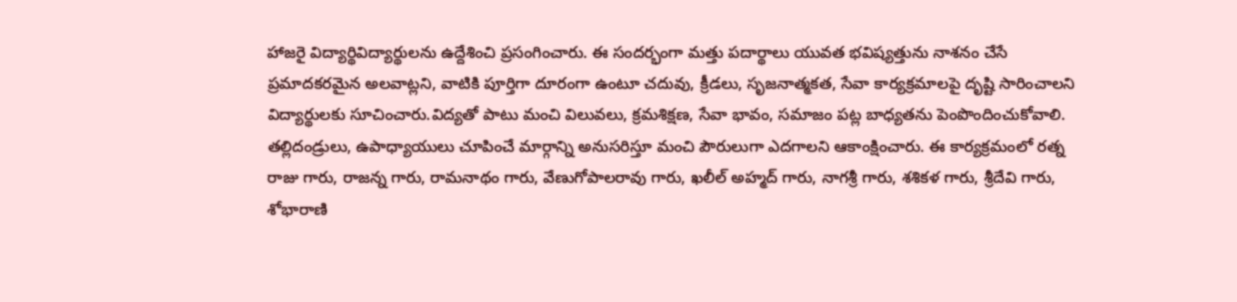హాజరై విద్యార్థివిద్యార్థులను ఉద్దేశించి ప్రసంగించారు. ఈ సందర్భంగా మత్తు పదార్థాలు యువత భవిష్యత్తును నాశనం చేసే ప్రమాదకరమైన అలవాట్లని, వాటికి పూర్తిగా దూరంగా ఉంటూ చదువు, క్రీడలు, సృజనాత్మకత, సేవా కార్యక్రమాలపై దృష్టి సారించాలని విద్యార్థులకు సూచించారు.విద్యతో పాటు మంచి విలువలు, క్రమశిక్షణ, సేవా భావం, సమాజం పట్ల బాధ్యతను పెంపొందించుకోవాలి. తల్లిదండ్రులు, ఉపాధ్యాయులు చూపించే మార్గాన్ని అనుసరిస్తూ మంచి పౌరులుగా ఎదగాలని ఆకాంక్షించారు. ఈ కార్యక్రమంలో రత్న రాజు గారు, రాజన్న గారు, రామనాథం గారు, వేణుగోపాలరావు గారు, ఖలీల్ అహ్మద్ గారు, నాగశ్రీ గారు, శశికళ గారు, శ్రీదేవి గారు, శోభారాణి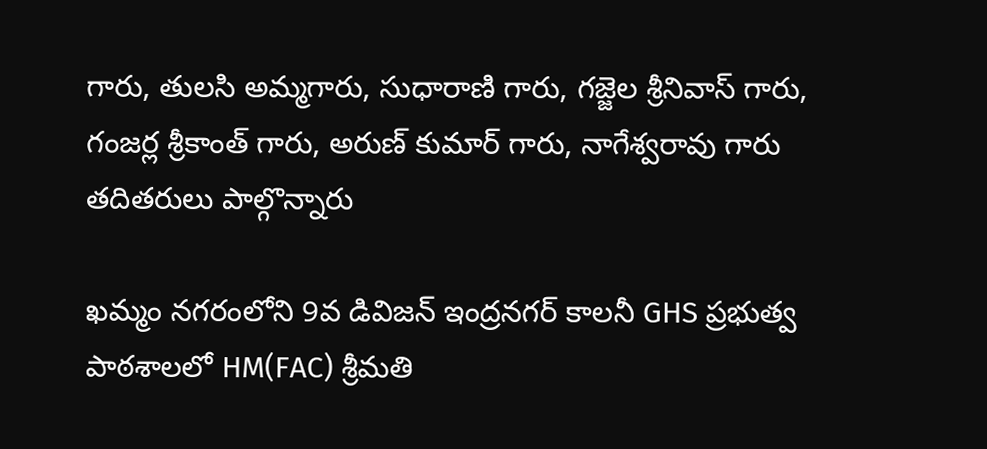గారు, తులసి అమ్మగారు, సుధారాణి గారు, గజ్జెల శ్రీనివాస్ గారు, గంజర్ల శ్రీకాంత్ గారు, అరుణ్ కుమార్ గారు, నాగేశ్వరావు గారు తదితరులు పాల్గొన్నారు

ఖమ్మం నగరంలోని 9వ డివిజన్ ఇంద్రనగర్ కాలనీ GHS ప్రభుత్వ పాఠశాలలో HM(FAC) శ్రీమతి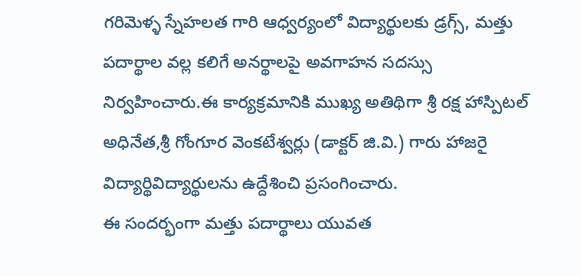గరిమెళ్ళ స్నేహలత గారి ఆధ్వర్యంలో విద్యార్థులకు డ్రగ్స్, మత్తు పదార్థాల వల్ల కలిగే అనర్థాలపై అవగాహన సదస్సు నిర్వహించారు.ఈ కార్యక్రమానికి ముఖ్య అతిథిగా శ్రీ రక్ష హాస్పిటల్ అధినేత,శ్రీ గోంగూర వెంకటేశ్వర్లు (డాక్టర్ జి.వి.) గారు హాజరై విద్యార్థివిద్యార్థులను ఉద్దేశించి ప్రసంగించారు.
ఈ సందర్భంగా మత్తు పదార్థాలు యువత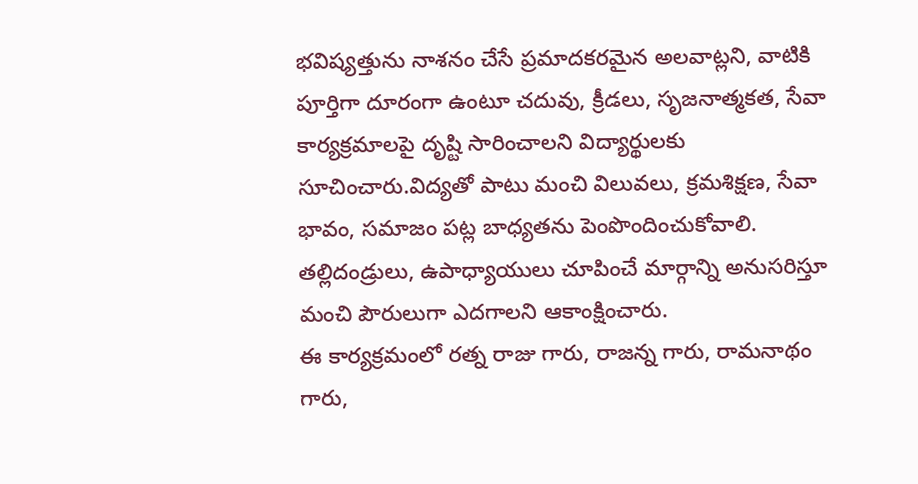భవిష్యత్తును నాశనం చేసే ప్రమాదకరమైన అలవాట్లని, వాటికి పూర్తిగా దూరంగా ఉంటూ చదువు, క్రీడలు, సృజనాత్మకత, సేవా కార్యక్రమాలపై దృష్టి సారించాలని విద్యార్థులకు సూచించారు.విద్యతో పాటు మంచి విలువలు, క్రమశిక్షణ, సేవా భావం, సమాజం పట్ల బాధ్యతను పెంపొందించుకోవాలి. తల్లిదండ్రులు, ఉపాధ్యాయులు చూపించే మార్గాన్ని అనుసరిస్తూ మంచి పౌరులుగా ఎదగాలని ఆకాంక్షించారు.
ఈ కార్యక్రమంలో రత్న రాజు గారు, రాజన్న గారు, రామనాథం గారు,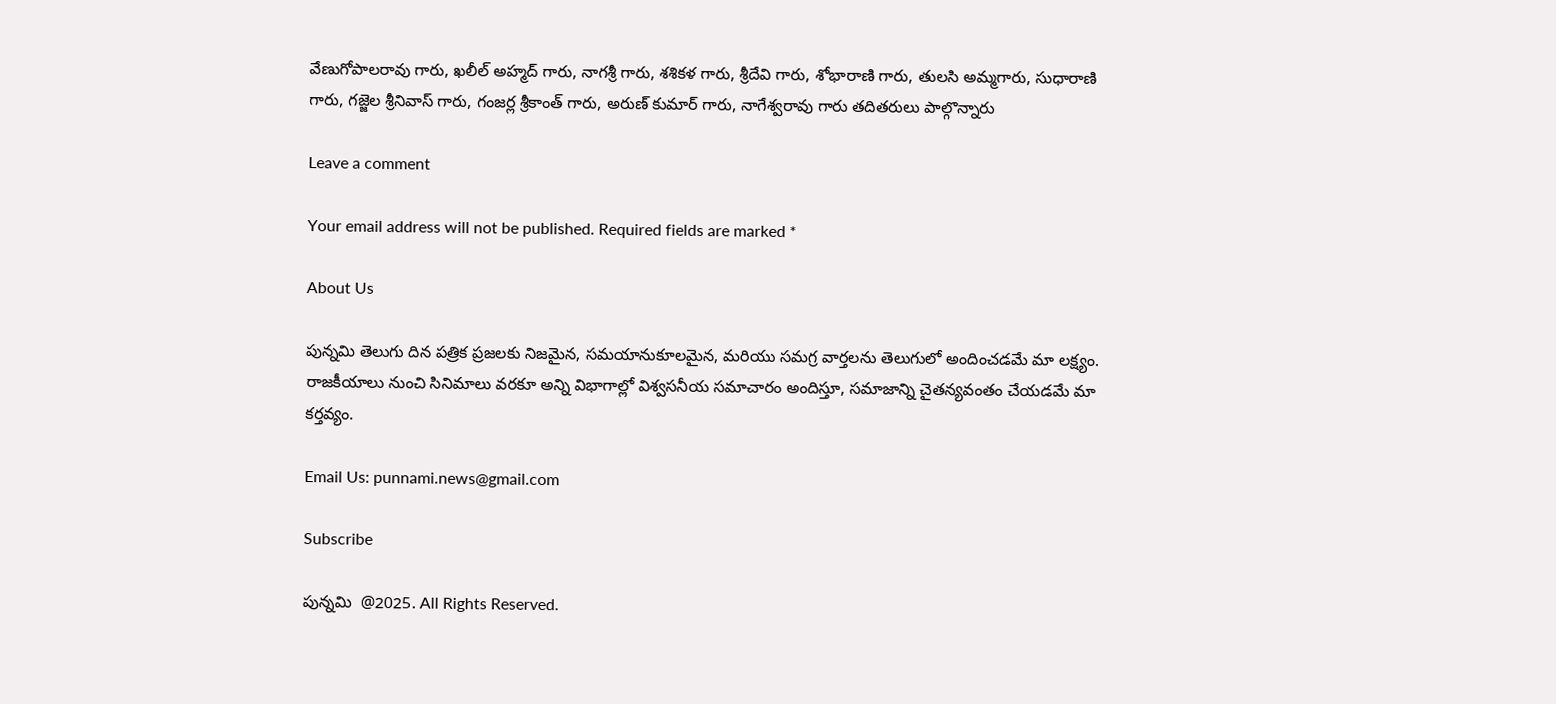వేణుగోపాలరావు గారు, ఖలీల్ అహ్మద్ గారు, నాగశ్రీ గారు, శశికళ గారు, శ్రీదేవి గారు, శోభారాణి గారు, తులసి అమ్మగారు, సుధారాణి గారు, గజ్జెల శ్రీనివాస్ గారు, గంజర్ల శ్రీకాంత్ గారు, అరుణ్ కుమార్ గారు, నాగేశ్వరావు గారు తదితరులు పాల్గొన్నారు

Leave a comment

Your email address will not be published. Required fields are marked *

About Us

పున్నమి తెలుగు దిన పత్రిక ప్రజలకు నిజమైన, సమయానుకూలమైన, మరియు సమగ్ర వార్తలను తెలుగులో అందించడమే మా లక్ష్యం.
రాజకీయాలు నుంచి సినిమాలు వరకూ అన్ని విభాగాల్లో విశ్వసనీయ సమాచారం అందిస్తూ, సమాజాన్ని చైతన్యవంతం చేయడమే మా కర్తవ్యం.

Email Us: punnami.news@gmail.com

Subscribe

పున్నమి  @2025. All Rights Reserved.